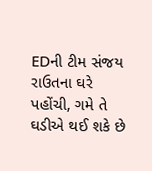EDની ટીમ સંજય રાઉતના ઘરે પહોંચી, ગમે તે ઘડીએ થઈ શકે છે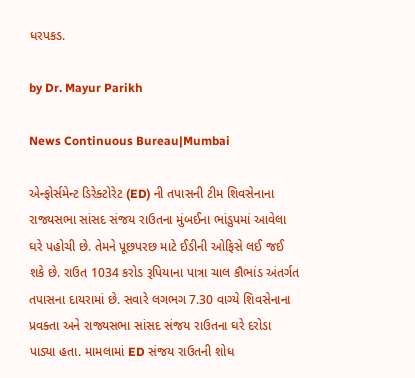ધરપકડ.

by Dr. Mayur Parikh

News Continuous Bureau|Mumbai

એન્ફોર્સમેન્ટ ડિરેક્ટોરેટ (ED) ની તપાસની ટીમ શિવસેનાના રાજ્યસભા સાંસદ સંજય રાઉતના મુંબઈના ભાંડુપમાં આવેલા ઘરે પહોચી છે. તેમને પૂછપરછ માટે ઈડીની ઓફિસે લઈ જઈ શકે છે. રાઉત 1034 કરોડ રૂપિયાના પાત્રા ચાલ કૌભાંડ અંતર્ગત તપાસના દાયરામાં છે. સવારે લગભગ 7.30 વાગ્યે શિવસેનાના પ્રવક્તા અને રાજ્યસભા સાંસદ સંજય રાઉતના ઘરે દરોડા પાડ્યા હતા. મામલામાં ED સંજય રાઉતની શોધ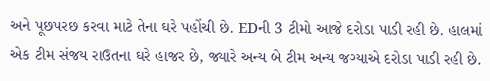અને પૂછપરછ કરવા માટે તેના ઘરે પહોંચી છે. EDની 3 ટીમો આજે દરોડા પાડી રહી છે. હાલમાં એક ટીમ સંજય રાઉતના ઘરે હાજર છે, જ્યારે અન્ય બે ટીમ અન્ય જગ્યાએ દરોડા પાડી રહી છે.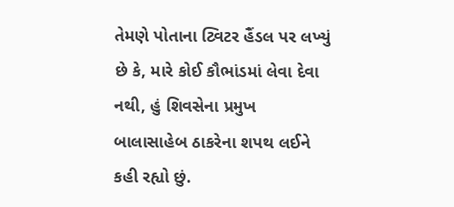તેમણે પોતાના ટ્વિટર હૈંડલ પર લખ્યું છે કે, મારે કોઈ કૌભાંડમાં લેવા દેવા નથી, હું શિવસેના પ્રમુખ બાલાસાહેબ ઠાકરેના શપથ લઈને કહી રહ્યો છું.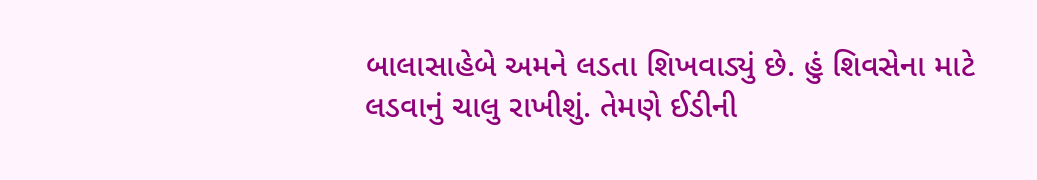બાલાસાહેબે અમને લડતા શિખવાડ્યું છે. હું શિવસેના માટે લડવાનું ચાલુ રાખીશું. તેમણે ઈડીની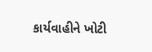કાર્યવાહીને ખોટી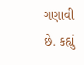ગણાવી છે. કહ્યું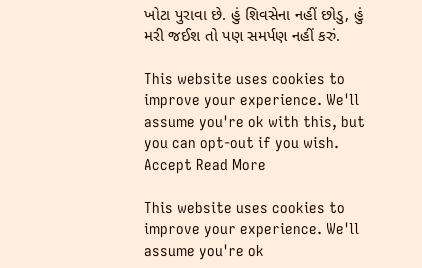ખોટા પુરાવા છે. હું શિવસેના નહીં છોડુ, હું મરી જઈશ તો પણ સમર્પણ નહીં કરું.

This website uses cookies to improve your experience. We'll assume you're ok with this, but you can opt-out if you wish. Accept Read More

This website uses cookies to improve your experience. We'll assume you're ok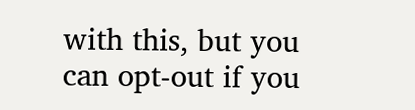with this, but you can opt-out if you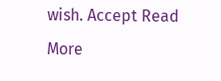wish. Accept Read More